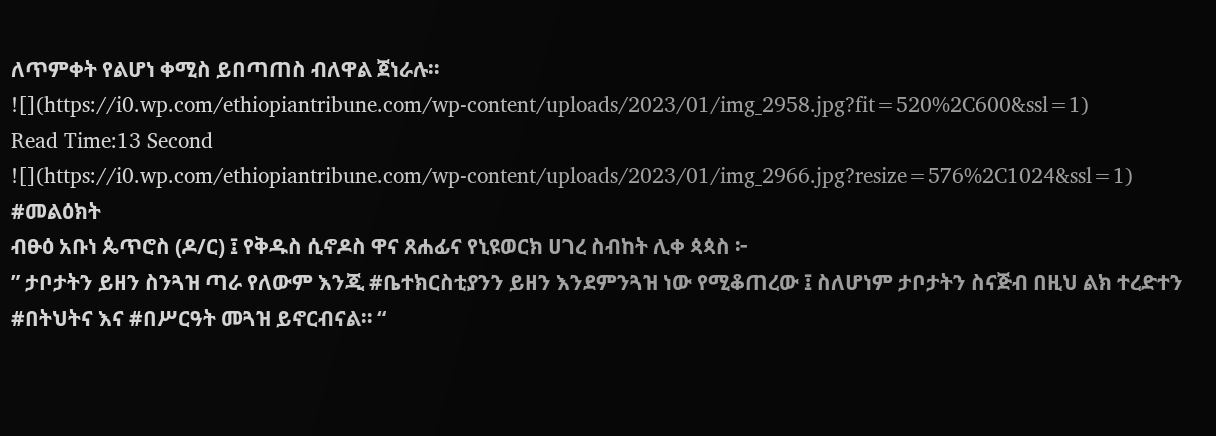ለጥምቀት የልሆነ ቀሚስ ይበጣጠስ ብለዋል ጀነራሉ።
![](https://i0.wp.com/ethiopiantribune.com/wp-content/uploads/2023/01/img_2958.jpg?fit=520%2C600&ssl=1)
Read Time:13 Second
![](https://i0.wp.com/ethiopiantribune.com/wp-content/uploads/2023/01/img_2966.jpg?resize=576%2C1024&ssl=1)
#መልዕክት
ብፁዕ አቡነ ጴጥሮስ (ዶ/ር) ፤ የቅዱስ ሲኖዶስ ዋና ጸሐፊና የኒዩወርክ ሀገረ ስብከት ሊቀ ጳጳስ ፦
” ታቦታትን ይዘን ስንጓዝ ጣራ የለውም እንጂ #ቤተክርስቲያንን ይዘን እንደምንጓዝ ነው የሚቆጠረው ፤ ስለሆነም ታቦታትን ስናጅብ በዚህ ልክ ተረድተን #በትህትና እና #በሥርዓት መጓዝ ይኖርብናል። “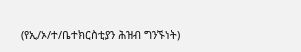(የኢ/ኦ/ተ/ቤተክርስቲያን ሕዝብ ግንኙነት)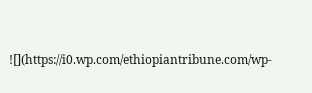![](https://i0.wp.com/ethiopiantribune.com/wp-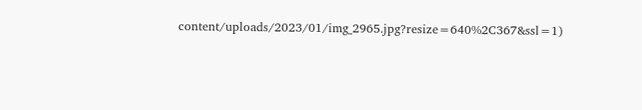content/uploads/2023/01/img_2965.jpg?resize=640%2C367&ssl=1)